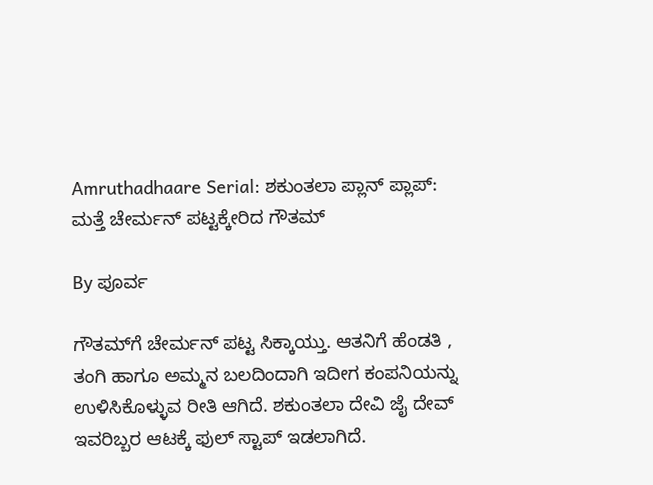Amruthadhaare Serial: ಶಕುಂತಲಾ ಪ್ಲಾನ್ ಪ್ಲಾಪ್: ಮತ್ತೆ ಚೇರ್ಮನ್ ಪಟ್ಟಕ್ಕೇರಿದ ಗೌತಮ್

By ಪೂರ್ವ

ಗೌತಮ್‌ಗೆ ಚೇರ್ಮನ್ ಪಟ್ಟ ಸಿಕ್ಕಾಯ್ತು. ಆತನಿಗೆ ಹೆಂಡತಿ , ತಂಗಿ ಹಾಗೂ ಅಮ್ಮನ ಬಲದಿಂದಾಗಿ ಇದೀಗ ಕಂಪನಿಯನ್ನು ಉಳಿಸಿಕೊಳ್ಳುವ ರೀತಿ ಆಗಿದೆ. ಶಕುಂತಲಾ ದೇವಿ ಜೈ ದೇವ್ ಇವರಿಬ್ಬರ ಆಟಕ್ಕೆ ಫುಲ್ ಸ್ಟಾಪ್ ಇಡಲಾಗಿದೆ.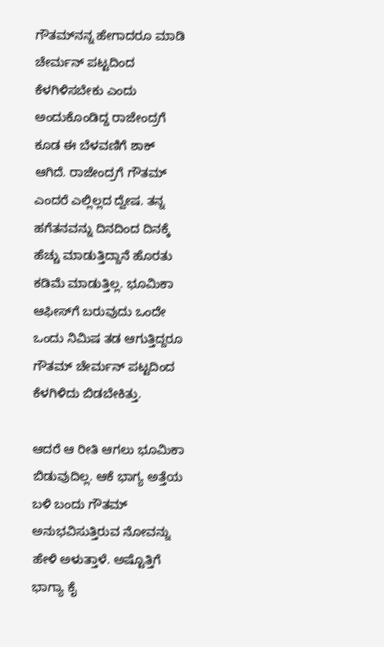ಗೌತಮ್‌ನನ್ನ ಹೇಗಾದರೂ ಮಾಡಿ ಚೇರ್ಮನ್ ಪಟ್ಟದಿಂದ ಕೆಳಗಿಳಿಸಬೇಕು ಎಂದು ಅಂದುಕೊಂಡಿದ್ದ ರಾಜೇಂದ್ರಗೆ ಕೂಡ ಈ ಬೆಳವಣಿಗೆ ಶಾಕ್ ಆಗಿದೆ. ರಾಜೇಂದ್ರಗೆ ಗೌತಮ್ ಎಂದರೆ ಎಲ್ಲಿಲ್ಲದ ದ್ವೇಷ. ತನ್ನ ಹಗೆತನವನ್ನು ದಿನದಿಂದ ದಿನಕ್ಕೆ ಹೆಚ್ಚು ಮಾಡುತ್ತಿದ್ದಾನೆ ಹೊರತು ಕಡಿಮೆ ಮಾಡುತ್ತಿಲ್ಲ. ಭೂಮಿಕಾ ಆಫೀಸ್‌ಗೆ ಬರುವುದು ಒಂದೇ ಒಂದು ನಿಮಿಷ ತಡ ಆಗುತ್ತಿದ್ದರೂ ಗೌತಮ್ ಚೇರ್ಮನ್ ಪಟ್ಟದಿಂದ ಕೆಳಗಿಳಿದು ಬಿಡಬೇಕಿತ್ತು.

ಆದರೆ ಆ ರೀತಿ ಆಗಲು ಭೂಮಿಕಾ ಬಿಡುವುದಿಲ್ಲ. ಆಕೆ ಭಾಗ್ಯ ಅತ್ತೆಯ ಬಳಿ ಬಂದು ಗೌತಮ್ ಅನುಭವಿಸುತ್ತಿರುವ ನೋವನ್ನು ಹೇಳಿ ಅಳುತ್ತಾಳೆ. ಅಷ್ಟೊತ್ತಿಗೆ ಭಾಗ್ಯಾ ಕೈ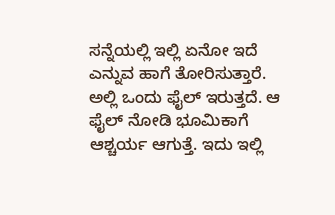ಸನ್ನೆಯಲ್ಲಿ ಇಲ್ಲಿ ಏನೋ ಇದೆ ಎನ್ನುವ ಹಾಗೆ ತೋರಿಸುತ್ತಾರೆ. ಅಲ್ಲಿ ಒಂದು ಫೈಲ್ ಇರುತ್ತದೆ. ಆ ಫೈಲ್ ನೋಡಿ ಭೂಮಿಕಾಗೆ ಆಶ್ಚರ್ಯ ಆಗುತ್ತೆ. ಇದು ಇಲ್ಲಿ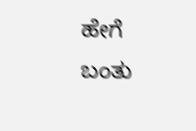ಹೇಗೆ ಬಂತು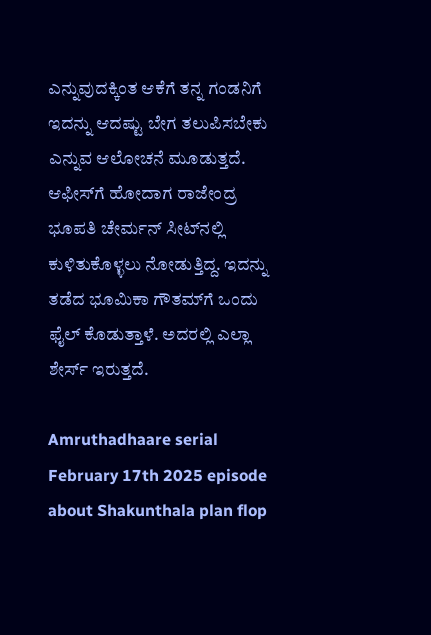ಎನ್ನುವುದಕ್ಕಿಂತ ಆಕೆಗೆ ತನ್ನ ಗಂಡನಿಗೆ ಇದನ್ನು ಆದಷ್ಟು ಬೇಗ ತಲುಪಿಸಬೇಕು ಎನ್ನುವ ಆಲೋಚನೆ ಮೂಡುತ್ತದೆ. ಆಫೀಸ್‌ಗೆ ಹೋದಾಗ ರಾಜೇಂದ್ರ ಭೂಪತಿ ಚೇರ್ಮನ್ ಸೀಟ್‌ನಲ್ಲಿ ಕುಳಿತುಕೊಳ್ಳಲು ನೋಡುತ್ತಿದ್ದ. ಇದನ್ನು ತಡೆದ ಭೂಮಿಕಾ ಗೌತಮ್‌ಗೆ ಒಂದು ಫೈಲ್ ಕೊಡುತ್ತಾಳೆ. ಅದರಲ್ಲಿ ಎಲ್ಲಾ ಶೇರ್ಸ್ ಇರುತ್ತದೆ.

Amruthadhaare serial February 17th 2025 episode about Shakunthala plan flop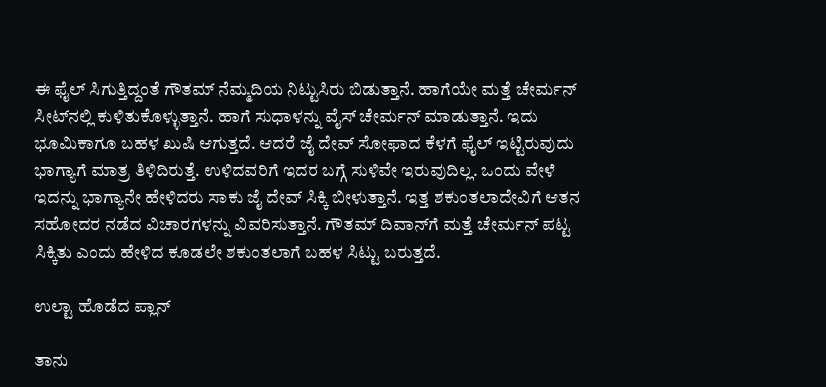ಈ ಫೈಲ್ ಸಿಗುತ್ತಿದ್ದಂತೆ ಗೌತಮ್‌ ನೆಮ್ಮದಿಯ ನಿಟ್ಟುಸಿರು ಬಿಡುತ್ತಾನೆ. ಹಾಗೆಯೇ ಮತ್ತೆ ಚೇರ್ಮನ್ ಸೀಟ್‌ನಲ್ಲಿ ಕುಳಿತುಕೊಳ್ಳುತ್ತಾನೆ. ಹಾಗೆ ಸುಧಾಳನ್ನು ವೈಸ್ ಚೇರ್ಮನ್ ಮಾಡುತ್ತಾನೆ. ಇದು ಭೂಮಿಕಾಗೂ ಬಹಳ ಖುಷಿ ಆಗುತ್ತದೆ. ಆದರೆ ಜೈ ದೇವ್ ಸೋಫಾದ ಕೆಳಗೆ ಫೈಲ್ ಇಟ್ಟಿರುವುದು ಭಾಗ್ಯಾಗೆ ಮಾತ್ರ ತಿಳಿದಿರುತ್ತೆ. ಉಳಿದವರಿಗೆ ಇದರ ಬಗ್ಗೆ ಸುಳಿವೇ ಇರುವುದಿಲ್ಲ. ಒಂದು ವೇಳೆ ಇದನ್ನು ಭಾಗ್ಯಾನೇ ಹೇಳಿದರು ಸಾಕು ಜೈ ದೇವ್ ಸಿಕ್ಕಿ ಬೀಳುತ್ತಾನೆ. ಇತ್ತ ಶಕುಂತಲಾದೇವಿಗೆ ಆತನ ಸಹೋದರ ನಡೆದ ವಿಚಾರಗಳನ್ನು ವಿವರಿಸುತ್ತಾನೆ. ಗೌತಮ್ ದಿವಾನ್‌ಗೆ ಮತ್ತೆ ಚೇರ್ಮನ್ ಪಟ್ಟ ಸಿಕ್ಕಿತು ಎಂದು ಹೇಳಿದ ಕೂಡಲೇ ಶಕುಂತಲಾಗೆ ಬಹಳ ಸಿಟ್ಟು ಬರುತ್ತದೆ.

ಉಲ್ಟಾ ಹೊಡೆದ ಪ್ಲಾನ್

ತಾನು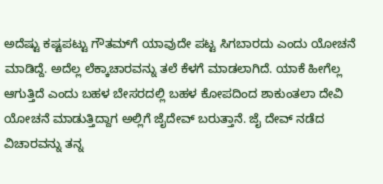ಅದೆಷ್ಟು ಕಷ್ಟಪಟ್ಟು ಗೌತಮ್‌ಗೆ ಯಾವುದೇ ಪಟ್ಟ ಸಿಗಬಾರದು ಎಂದು ಯೋಚನೆ ಮಾಡಿದ್ದೆ. ಅದೆಲ್ಲ ಲೆಕ್ಕಾಚಾರವನ್ನು ತಲೆ ಕೆಳಗೆ ಮಾಡಲಾಗಿದೆ. ಯಾಕೆ ಹೀಗೆಲ್ಲ ಆಗುತ್ತಿದೆ ಎಂದು ಬಹಳ ಬೇಸರದಲ್ಲಿ ಬಹಳ ಕೋಪದಿಂದ ಶಾಕುಂತಲಾ ದೇವಿ ಯೋಚನೆ ಮಾಡುತ್ತಿದ್ದಾಗ ಅಲ್ಲಿಗೆ ಜೈದೇವ್ ಬರುತ್ತಾನೆ. ಜೈ ದೇವ್ ನಡೆದ ವಿಚಾರವನ್ನು ತನ್ನ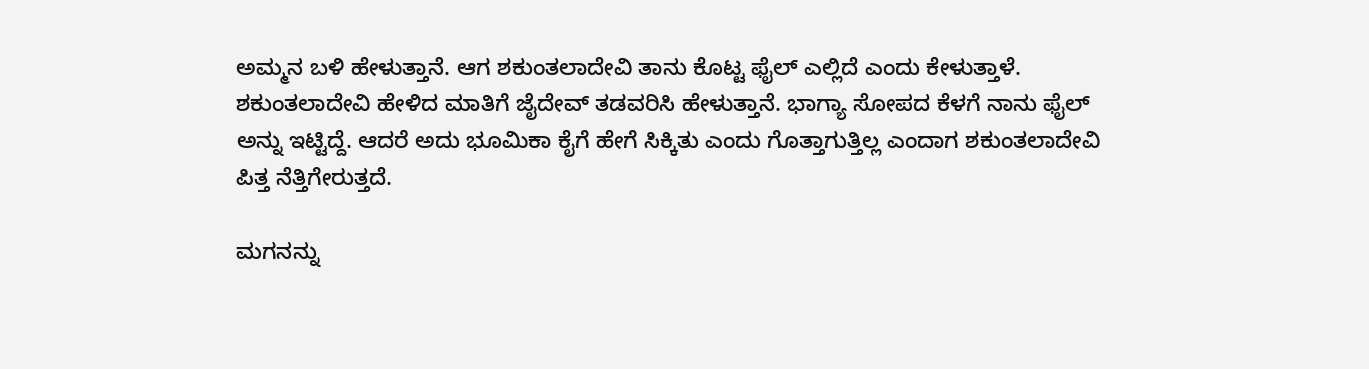ಅಮ್ಮನ ಬಳಿ ಹೇಳುತ್ತಾನೆ. ಆಗ ಶಕುಂತಲಾದೇವಿ ತಾನು ಕೊಟ್ಟ ಫೈಲ್ ಎಲ್ಲಿದೆ ಎಂದು ಕೇಳುತ್ತಾಳೆ. ಶಕುಂತಲಾದೇವಿ ಹೇಳಿದ ಮಾತಿಗೆ ಜೈದೇವ್ ತಡವರಿಸಿ ಹೇಳುತ್ತಾನೆ. ಭಾಗ್ಯಾ ಸೋಪದ ಕೆಳಗೆ ನಾನು ಫೈಲ್‌ ಅನ್ನು ಇಟ್ಟಿದ್ದೆ. ಆದರೆ ಅದು ಭೂಮಿಕಾ ಕೈಗೆ ಹೇಗೆ ಸಿಕ್ಕಿತು ಎಂದು ಗೊತ್ತಾಗುತ್ತಿಲ್ಲ ಎಂದಾಗ ಶಕುಂತಲಾದೇವಿ ಪಿತ್ತ ನೆತ್ತಿಗೇರುತ್ತದೆ.

ಮಗನನ್ನು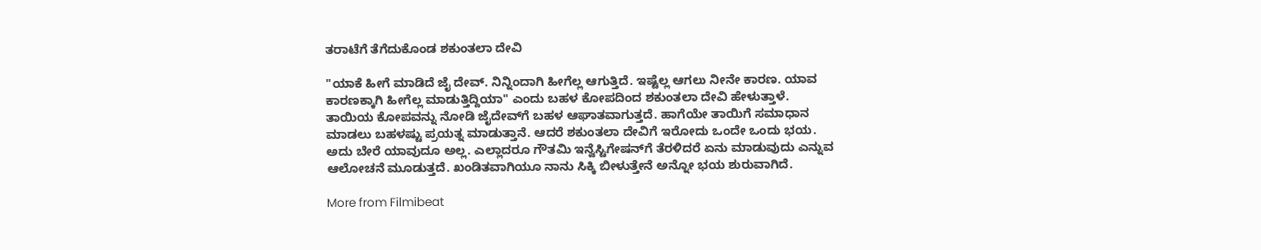ತರಾಟೆಗೆ ತೆಗೆದುಕೊಂಡ ಶಕುಂತಲಾ ದೇವಿ

"ಯಾಕೆ ಹೀಗೆ ಮಾಡಿದೆ ಜೈ ದೇವ್. ನಿನ್ನಿಂದಾಗಿ ಹೀಗೆಲ್ಲ ಆಗುತ್ತಿದೆ. ಇಷ್ಟೆಲ್ಲ ಆಗಲು ನೀನೇ ಕಾರಣ. ಯಾವ ಕಾರಣಕ್ಕಾಗಿ ಹೀಗೆಲ್ಲ ಮಾಡುತ್ತಿದ್ದಿಯಾ" ಎಂದು ಬಹಳ ಕೋಪದಿಂದ ಶಕುಂತಲಾ ದೇವಿ ಹೇಳುತ್ತಾಳೆ. ತಾಯಿಯ ಕೋಪವನ್ನು ನೋಡಿ ಜೈದೇವ್‌ಗೆ ಬಹಳ ಆಘಾತವಾಗುತ್ತದೆ. ಹಾಗೆಯೇ ತಾಯಿಗೆ ಸಮಾಧಾನ ಮಾಡಲು ಬಹಳಷ್ಟು ಪ್ರಯತ್ನ ಮಾಡುತ್ತಾನೆ. ಆದರೆ ಶಕುಂತಲಾ ದೇವಿಗೆ ಇರೋದು ಒಂದೇ ಒಂದು ಭಯ. ಅದು ಬೇರೆ ಯಾವುದೂ ಅಲ್ಲ. ಎಲ್ಲಾದರೂ ಗೌತಮಿ ಇನ್ವೆಸ್ಟಿಗೇಷನ್‌ಗೆ ತೆರಳಿದರೆ ಏನು ಮಾಡುವುದು ಎನ್ನುವ ಆಲೋಚನೆ ಮೂಡುತ್ತದೆ. ಖಂಡಿತವಾಗಿಯೂ ನಾನು ಸಿಕ್ಕಿ ಬೀಳುತ್ತೇನೆ ಅನ್ನೋ ಭಯ ಶುರುವಾಗಿದೆ.

More from Filmibeat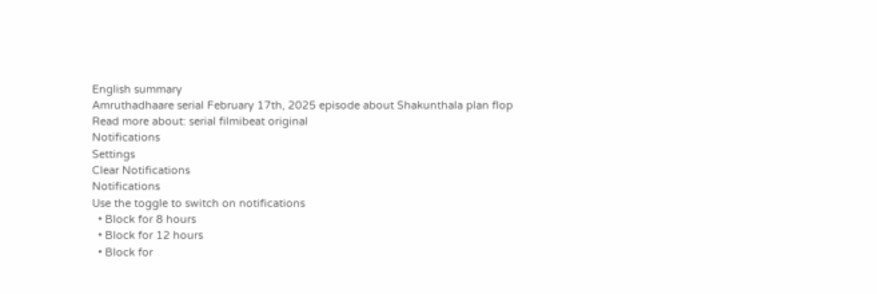English summary
Amruthadhaare serial February 17th, 2025 episode about Shakunthala plan flop
Read more about: serial filmibeat original
Notifications
Settings
Clear Notifications
Notifications
Use the toggle to switch on notifications
  • Block for 8 hours
  • Block for 12 hours
  • Block for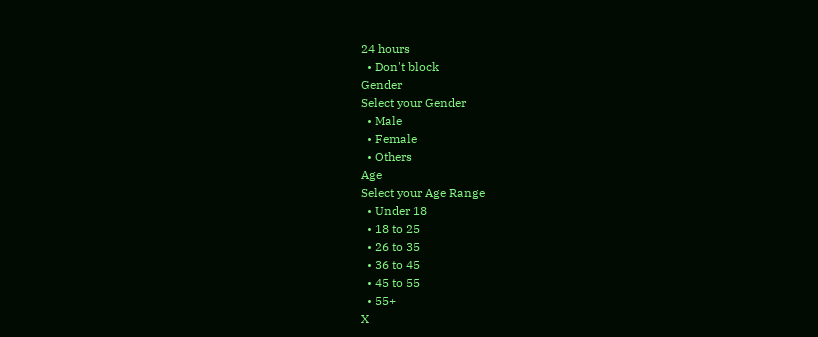24 hours
  • Don't block
Gender
Select your Gender
  • Male
  • Female
  • Others
Age
Select your Age Range
  • Under 18
  • 18 to 25
  • 26 to 35
  • 36 to 45
  • 45 to 55
  • 55+
X